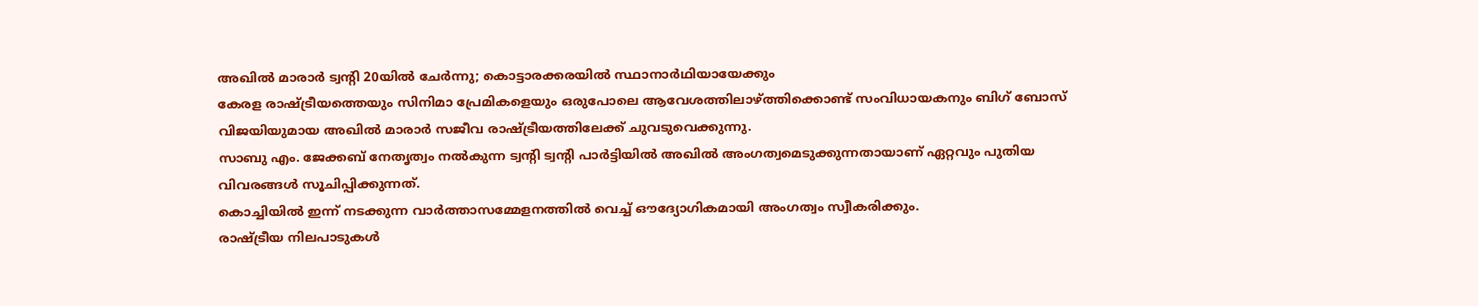അഖിൽ മാരാർ ട്വന്റി 20യിൽ ചേർന്നു; കൊട്ടാരക്കരയിൽ സ്ഥാനാർഥിയായേക്കും
കേരള രാഷ്ട്രീയത്തെയും സിനിമാ പ്രേമികളെയും ഒരുപോലെ ആവേശത്തിലാഴ്ത്തിക്കൊണ്ട് സംവിധായകനും ബിഗ് ബോസ് വിജയിയുമായ അഖിൽ മാരാർ സജീവ രാഷ്ട്രീയത്തിലേക്ക് ചുവടുവെക്കുന്നു.
സാബു എം. ജേക്കബ് നേതൃത്വം നൽകുന്ന ട്വന്റി ട്വന്റി പാർട്ടിയിൽ അഖിൽ അംഗത്വമെടുക്കുന്നതായാണ് ഏറ്റവും പുതിയ വിവരങ്ങൾ സൂചിപ്പിക്കുന്നത്.
കൊച്ചിയിൽ ഇന്ന് നടക്കുന്ന വാർത്താസമ്മേളനത്തിൽ വെച്ച് ഔദ്യോഗികമായി അംഗത്വം സ്വീകരിക്കും.
രാഷ്ട്രീയ നിലപാടുകൾ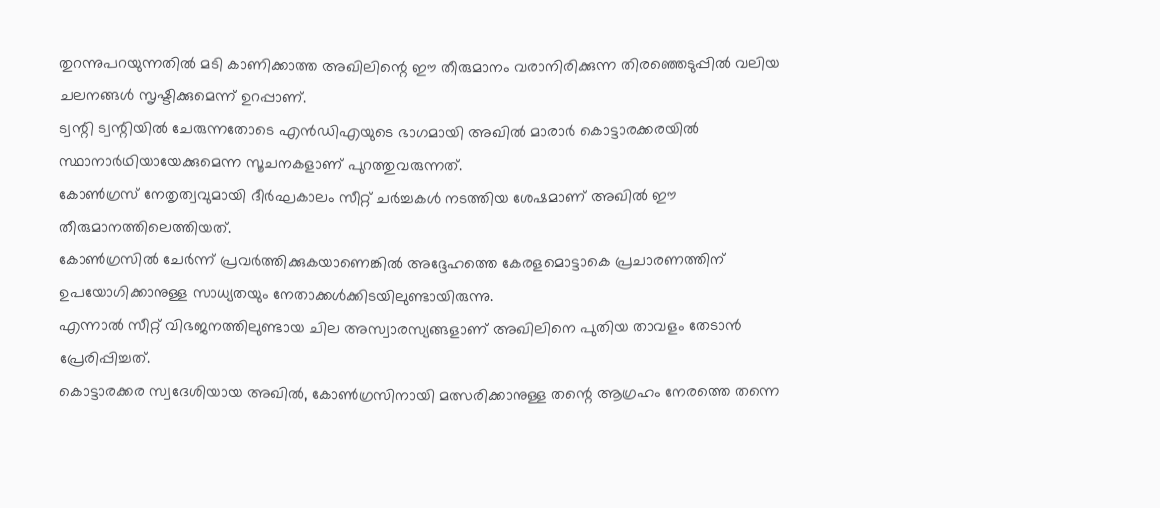തുറന്നുപറയുന്നതിൽ മടി കാണിക്കാത്ത അഖിലിന്റെ ഈ തീരുമാനം വരാനിരിക്കുന്ന തിരഞ്ഞെടുപ്പിൽ വലിയ ചലനങ്ങൾ സൃഷ്ടിക്കുമെന്ന് ഉറപ്പാണ്.
ട്വന്റി ട്വന്റിയിൽ ചേരുന്നതോടെ എൻഡിഎയുടെ ഭാഗമായി അഖിൽ മാരാർ കൊട്ടാരക്കരയിൽ സ്ഥാനാർഥിയായേക്കുമെന്ന സൂചനകളാണ് പുറത്തുവരുന്നത്.
കോൺഗ്രസ് നേതൃത്വവുമായി ദീർഘകാലം സീറ്റ് ചർച്ചകൾ നടത്തിയ ശേഷമാണ് അഖിൽ ഈ തീരുമാനത്തിലെത്തിയത്.
കോൺഗ്രസിൽ ചേർന്ന് പ്രവർത്തിക്കുകയാണെങ്കിൽ അദ്ദേഹത്തെ കേരളമൊട്ടാകെ പ്രചാരണത്തിന് ഉപയോഗിക്കാനുള്ള സാധ്യതയും നേതാക്കൾക്കിടയിലുണ്ടായിരുന്നു.
എന്നാൽ സീറ്റ് വിഭജനത്തിലുണ്ടായ ചില അസ്വാരസ്യങ്ങളാണ് അഖിലിനെ പുതിയ താവളം തേടാൻ പ്രേരിപ്പിച്ചത്.
കൊട്ടാരക്കര സ്വദേശിയായ അഖിൽ, കോൺഗ്രസിനായി മത്സരിക്കാനുള്ള തന്റെ ആഗ്രഹം നേരത്തെ തന്നെ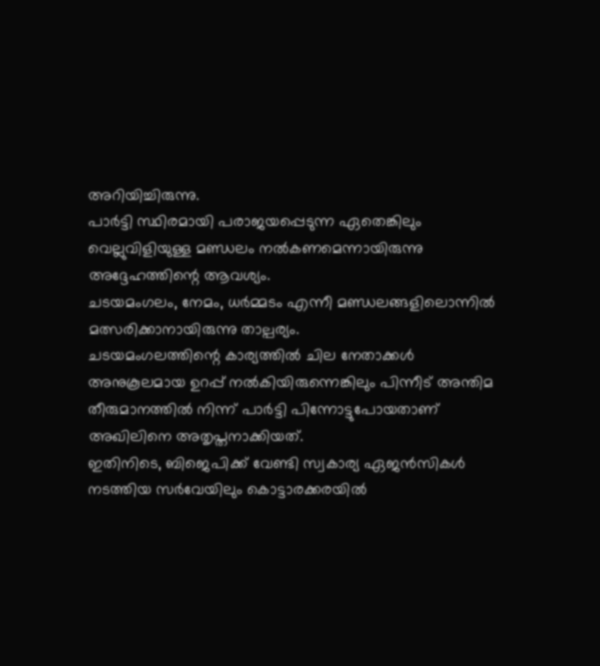അറിയിച്ചിരുന്നു.
പാർട്ടി സ്ഥിരമായി പരാജയപ്പെടുന്ന ഏതെങ്കിലും വെല്ലുവിളിയുള്ള മണ്ഡലം നൽകണമെന്നായിരുന്നു അദ്ദേഹത്തിന്റെ ആവശ്യം.
ചടയമംഗലം, നേമം, ധർമ്മടം എന്നീ മണ്ഡലങ്ങളിലൊന്നിൽ മത്സരിക്കാനായിരുന്നു താല്പര്യം.
ചടയമംഗലത്തിന്റെ കാര്യത്തിൽ ചില നേതാക്കൾ അനുകൂലമായ ഉറപ്പ് നൽകിയിരുന്നെങ്കിലും പിന്നീട് അന്തിമ തീരുമാനത്തിൽ നിന്ന് പാർട്ടി പിന്നോട്ടുപോയതാണ് അഖിലിനെ അതൃപ്തനാക്കിയത്.
ഇതിനിടെ, ബിജെപിക്ക് വേണ്ടി സ്വകാര്യ ഏജൻസികൾ നടത്തിയ സർവേയിലും കൊട്ടാരക്കരയിൽ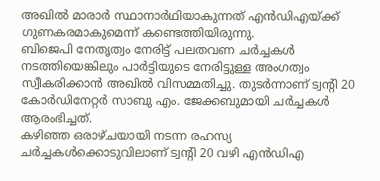അഖിൽ മാരാർ സ്ഥാനാർഥിയാകുന്നത് എൻഡിഎയ്ക്ക് ഗുണകരമാകുമെന്ന് കണ്ടെത്തിയിരുന്നു.
ബിജെപി നേതൃത്വം നേരിട്ട് പലതവണ ചർച്ചകൾ നടത്തിയെങ്കിലും പാർട്ടിയുടെ നേരിട്ടുള്ള അംഗത്വം സ്വീകരിക്കാൻ അഖിൽ വിസമ്മതിച്ചു. തുടർന്നാണ് ട്വന്റി 20 കോർഡിനേറ്റർ സാബു എം. ജേക്കബുമായി ചർച്ചകൾ ആരംഭിച്ചത്.
കഴിഞ്ഞ ഒരാഴ്ചയായി നടന്ന രഹസ്യ ചർച്ചകൾക്കൊടുവിലാണ് ട്വന്റി 20 വഴി എൻഡിഎ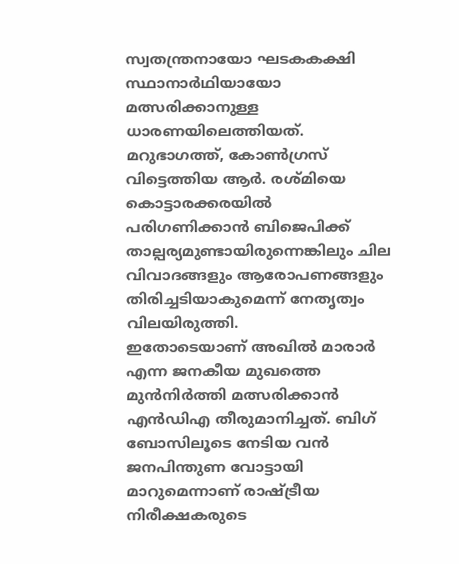സ്വതന്ത്രനായോ ഘടകകക്ഷി സ്ഥാനാർഥിയായോ മത്സരിക്കാനുള്ള ധാരണയിലെത്തിയത്.
മറുഭാഗത്ത്, കോൺഗ്രസ് വിട്ടെത്തിയ ആർ. രശ്മിയെ കൊട്ടാരക്കരയിൽ പരിഗണിക്കാൻ ബിജെപിക്ക് താല്പര്യമുണ്ടായിരുന്നെങ്കിലും ചില വിവാദങ്ങളും ആരോപണങ്ങളും തിരിച്ചടിയാകുമെന്ന് നേതൃത്വം വിലയിരുത്തി.
ഇതോടെയാണ് അഖിൽ മാരാർ എന്ന ജനകീയ മുഖത്തെ മുൻനിർത്തി മത്സരിക്കാൻ എൻഡിഎ തീരുമാനിച്ചത്. ബിഗ് ബോസിലൂടെ നേടിയ വൻ ജനപിന്തുണ വോട്ടായി മാറുമെന്നാണ് രാഷ്ട്രീയ നിരീക്ഷകരുടെ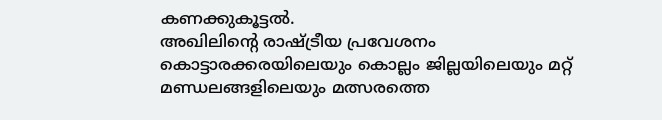കണക്കുകൂട്ടൽ.
അഖിലിന്റെ രാഷ്ട്രീയ പ്രവേശനം കൊട്ടാരക്കരയിലെയും കൊല്ലം ജില്ലയിലെയും മറ്റ് മണ്ഡലങ്ങളിലെയും മത്സരത്തെ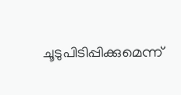ചൂടുപിടിപ്പിക്കുമെന്ന്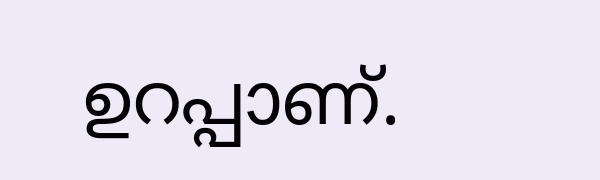ഉറപ്പാണ്.